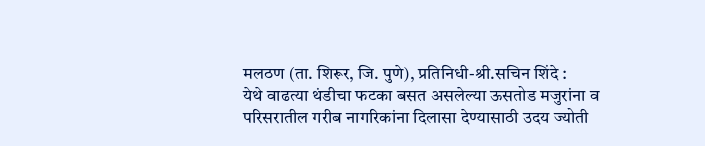मलठण (ता. शिरूर, जि. पुणे), प्रतिनिधी-श्री.सचिन शिंदे :
येथे वाढत्या थंडीचा फटका बसत असलेल्या ऊसतोड मजुरांना व परिसरातील गरीब नागरिकांना दिलासा देण्यासाठी उदय ज्योती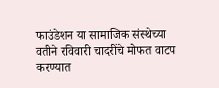फाउंडेशन या सामाजिक संस्थेच्या वतीने रविवारी चादरींचे मोफत वाटप करण्यात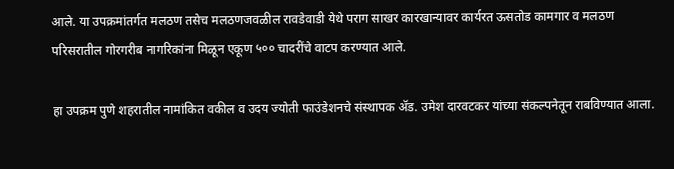आले. या उपक्रमांतर्गत मलठण तसेच मलठणजवळील रावडेवाडी येथे पराग साखर कारखान्यावर कार्यरत ऊसतोड कामगार व मलठण परिसरातील गोरगरीब नागरिकांना मिळून एकूण ५०० चादरींचे वाटप करण्यात आले.

हा उपक्रम पुणे शहरातील नामांकित वकील व उदय ज्योती फाउंडेशनचे संस्थापक ॲड. उमेश दारवटकर यांच्या संकल्पनेतून राबविण्यात आला.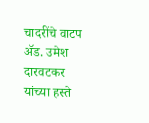चादरींचे वाटप ॲड. उमेश दारवटकर यांच्या हस्ते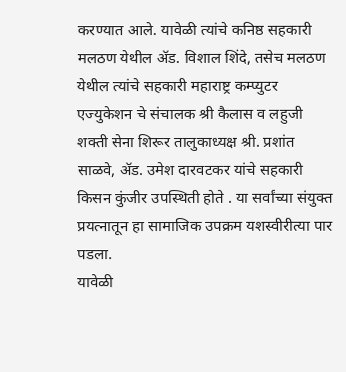करण्यात आले. यावेळी त्यांचे कनिष्ठ सहकारी मलठण येथील ॲड. विशाल शिंदे, तसेच मलठण येथील त्यांचे सहकारी महाराष्ट्र कम्प्युटर एज्युकेशन चे संचालक श्री कैलास व लहुजी शक्ती सेना शिरूर तालुकाध्यक्ष श्री. प्रशांत साळवे, ॲड. उमेश दारवटकर यांचे सहकारी किसन कुंजीर उपस्थिती होते . या सर्वांच्या संयुक्त प्रयत्नातून हा सामाजिक उपक्रम यशस्वीरीत्या पार पडला.
यावेळी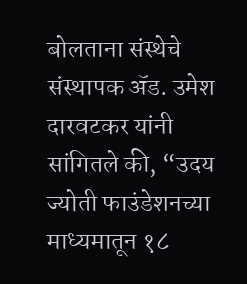बोलताना संस्थेचे संस्थापक ॲड. उमेश दारवटकर यांनी सांगितले की, “उदय ज्योती फाउंडेशनच्या माध्यमातून १८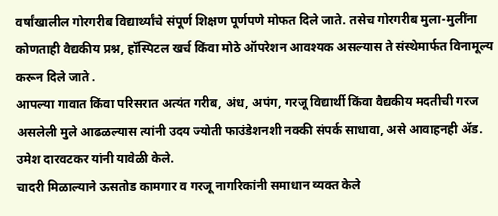वर्षांखालील गोरगरीब विद्यार्थ्यांचे संपूर्ण शिक्षण पूर्णपणे मोफत दिले जाते. तसेच गोरगरीब मुला-मुलींना कोणताही वैद्यकीय प्रश्न, हॉस्पिटल खर्च किंवा मोठे ऑपरेशन आवश्यक असल्यास ते संस्थेमार्फत विनामूल्य करून दिले जाते .
आपल्या गावात किंवा परिसरात अत्यंत गरीब, अंध, अपंग, गरजू विद्यार्थी किंवा वैद्यकीय मदतीची गरज असलेली मुले आढळल्यास त्यांनी उदय ज्योती फाउंडेशनशी नक्की संपर्क साधावा, असे आवाहनही ॲड. उमेश दारवटकर यांनी यावेळी केले.
चादरी मिळाल्याने ऊसतोड कामगार व गरजू नागरिकांनी समाधान व्यक्त केले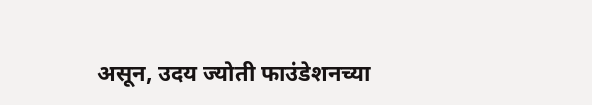असून, उदय ज्योती फाउंडेशनच्या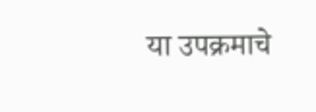या उपक्रमाचे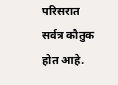परिसरात सर्वत्र कौतुक होत आहे.